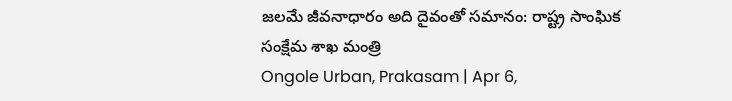జలమే జీవనాధారం అది దైవంతో సమానం: రాష్ట్ర సాంఘిక సంక్షేమ శాఖ మంత్రి
Ongole Urban, Prakasam | Apr 6,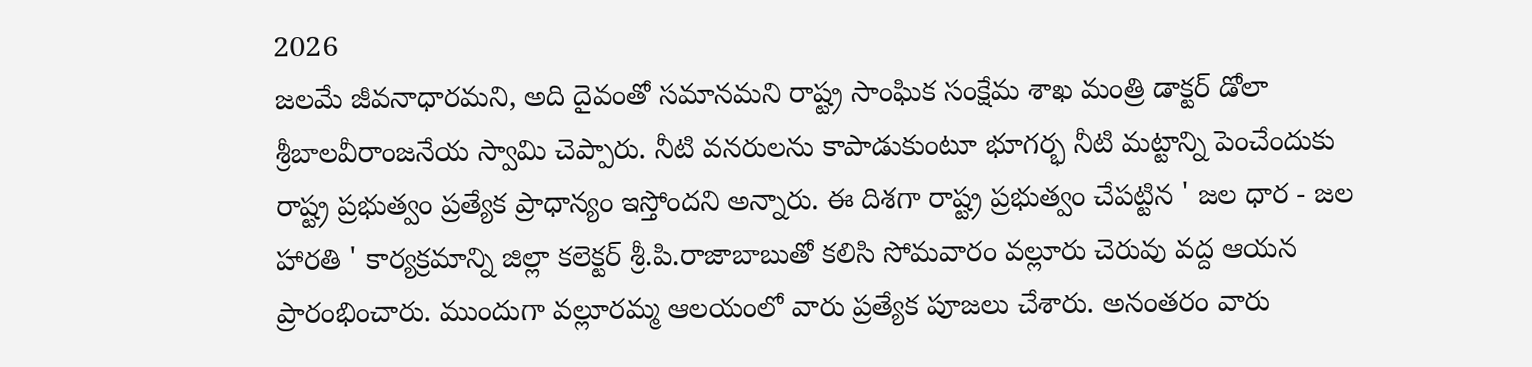2026
జలమే జీవనాధారమని, అది దైవంతో సమానమని రాష్ట్ర సాంఘిక సంక్షేమ శాఖ మంత్రి డాక్టర్ డోలా శ్రీబాలవీరాంజనేయ స్వామి చెప్పారు. నీటి వనరులను కాపాడుకుంటూ భూగర్భ నీటి మట్టాన్ని పెంచేందుకు రాష్ట్ర ప్రభుత్వం ప్రత్యేక ప్రాధాన్యం ఇస్తోందని అన్నారు. ఈ దిశగా రాష్ట్ర ప్రభుత్వం చేపట్టిన ' జల ధార - జల హారతి ' కార్యక్రమాన్ని జిల్లా కలెక్టర్ శ్రీ.పి.రాజాబాబుతో కలిసి సోమవారం వల్లూరు చెరువు వద్ద ఆయన ప్రారంభించారు. ముందుగా వల్లూరమ్మ ఆలయంలో వారు ప్రత్యేక పూజలు చేశారు. అనంతరం వారు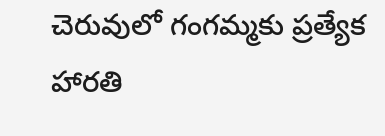చెరువులో గంగమ్మకు ప్రత్యేక హారతి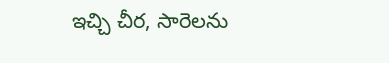ఇచ్చి చీర, సారెలను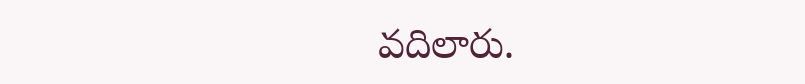వదిలారు.